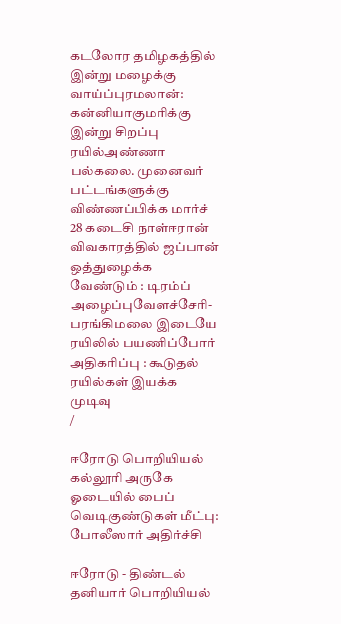கடலோர தமிழகத்தில் இன்று மழைக்கு வாய்ப்புரமலான்: கன்னியாகுமரிக்கு இன்று சிறப்பு ரயில்அண்ணா பல்கலை. முனைவர் பட்டங்களுக்கு விண்ணப்பிக்க மார்ச் 28 கடைசி நாள்ஈரான் விவகாரத்தில் ஜப்பான் ஒத்துழைக்க வேண்டும் : டிரம்ப் அழைப்புவேளச்சேரி-பரங்கிமலை இடையே ரயிலில் பயணிப்போர் அதிகரிப்பு : கூடுதல் ரயில்கள் இயக்க முடிவு
/

ஈரோடு பொறியியல் கல்லூரி அருகே ஓடையில் பைப் வெடிகுண்டுகள் மீட்பு: போலீஸார் அதிர்ச்சி

ஈரோடு - திண்டல் தனியார் பொறியியல்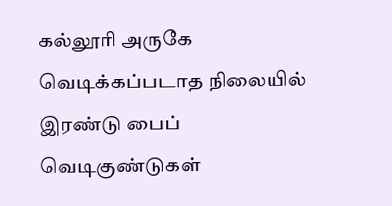கல்லூரி அருகே வெடிக்கப்படாத நிலையில் இரண்டு பைப் வெடிகுண்டுகள்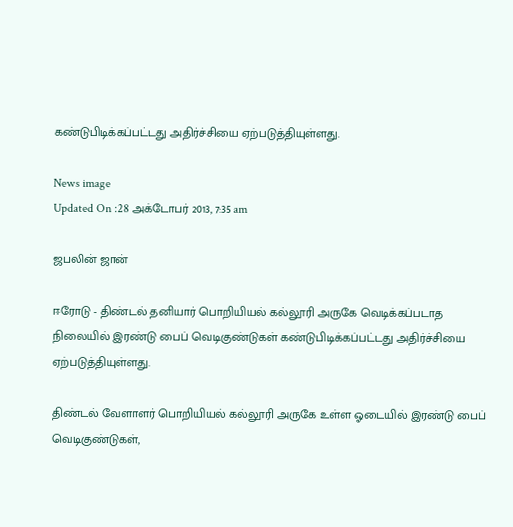கண்டுபிடிக்கப்பட்டது அதிர்ச்சியை ஏற்படுத்தியுள்ளது.

News image
Updated On :28 அக்டோபர் 2013, 7:35 am

ஜபலின் ஜான்

ஈரோடு - திண்டல் தனியார் பொறியியல் கல்லூரி அருகே வெடிக்கப்படாத நிலையில் இரண்டு பைப் வெடிகுண்டுகள் கண்டுபிடிக்கப்பட்டது அதிர்ச்சியை ஏற்படுத்தியுள்ளது.

திண்டல் வேளாளர் பொறியியல் கல்லூரி அருகே உள்ள ஓடையில் இரண்டு பைப் வெடிகுண்டுகள்,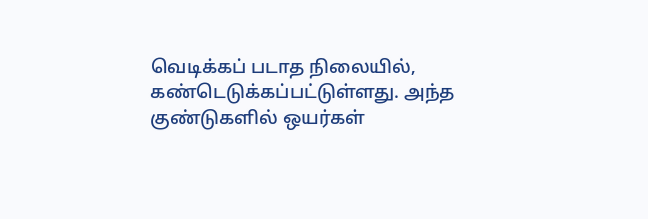வெடிக்கப் படாத நிலையில், கண்டெடுக்கப்பட்டுள்ளது. அந்த குண்டுகளில் ஒயர்கள்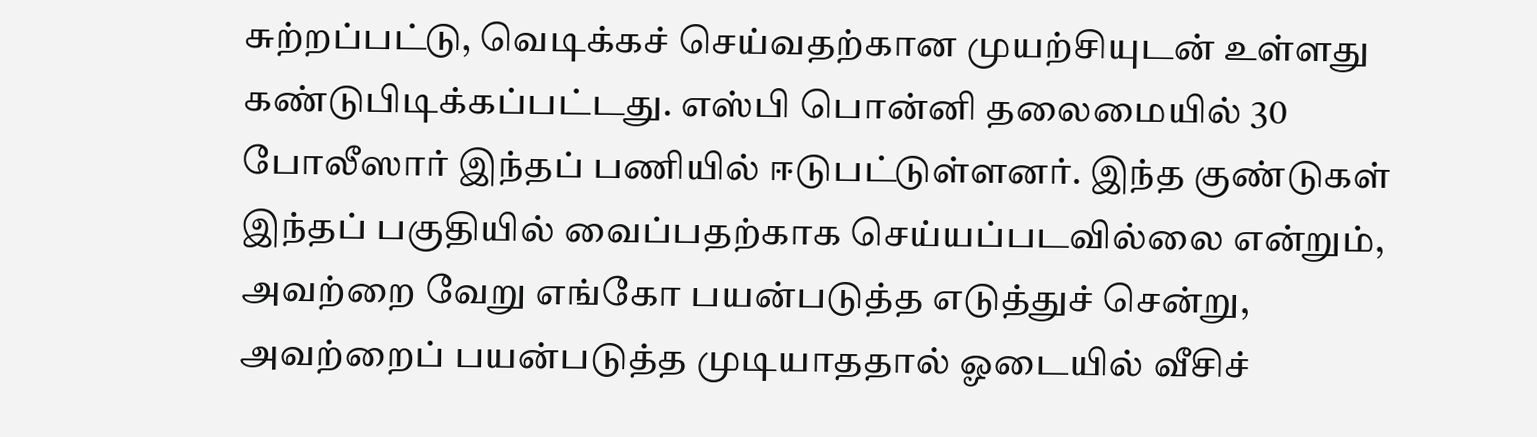சுற்றப்பட்டு, வெடிக்கச் செய்வதற்கான முயற்சியுடன் உள்ளது கண்டுபிடிக்கப்பட்டது. எஸ்பி பொன்னி தலைமையில் 30 போலீஸார் இந்தப் பணியில் ஈடுபட்டுள்ளனர். இந்த குண்டுகள் இந்தப் பகுதியில் வைப்பதற்காக செய்யப்படவில்லை என்றும், அவற்றை வேறு எங்கோ பயன்படுத்த எடுத்துச் சென்று, அவற்றைப் பயன்படுத்த முடியாததால் ஓடையில் வீசிச்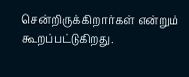சென்றிருக்கிறார்கள் என்றும் கூறப்பட்டுகிறது.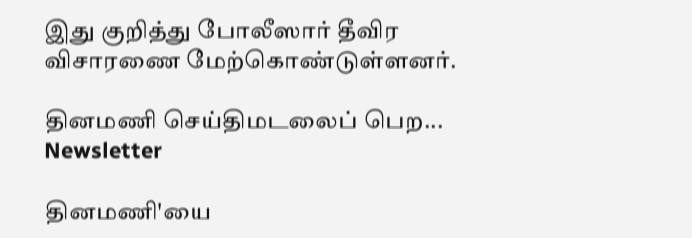இது குறித்து போலீஸார் தீவிர விசாரணை மேற்கொண்டுள்ளனர்.

தினமணி செய்திமடலைப் பெற... Newsletter

தினமணி'யை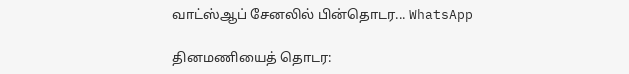வாட்ஸ்ஆப் சேனலில் பின்தொடர... WhatsApp

தினமணியைத் தொடர: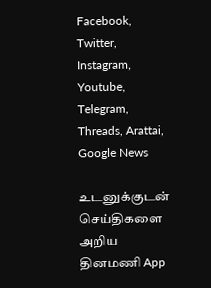Facebook, Twitter, Instagram, Youtube, Telegram, Threads, Arattai, Google News

உடனுக்குடன் செய்திகளை அறிய தினமணி App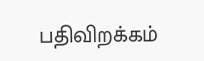பதிவிறக்கம்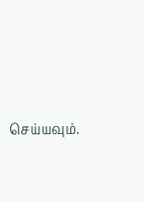செய்யவும்.